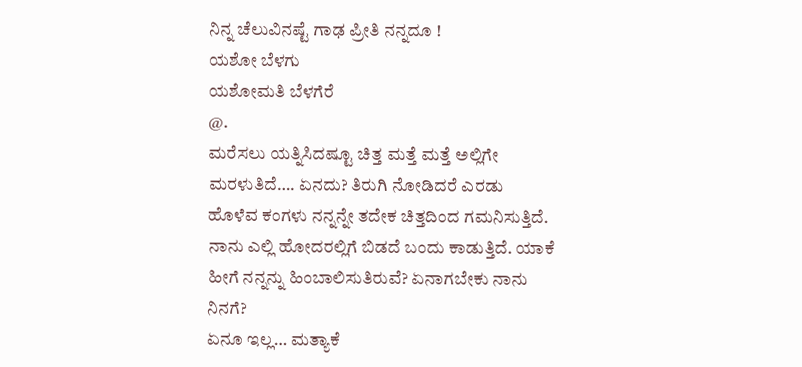ನಿನ್ನ ಚೆಲುವಿನಷ್ಟೆ ಗಾಢ ಪ್ರೀತಿ ನನ್ನದೂ !
ಯಶೋ ಬೆಳಗು
ಯಶೋಮತಿ ಬೆಳಗೆರೆ
@.
ಮರೆಸಲು ಯತ್ನಿಸಿದಷ್ಟೂ ಚಿತ್ತ ಮತ್ತೆ ಮತ್ತೆ ಅಲ್ಲಿಗೇ ಮರಳುತಿದೆ…. ಏನದು? ತಿರುಗಿ ನೋಡಿದರೆ ಎರಡು ಹೊಳೆವ ಕಂಗಳು ನನ್ನನ್ನೇ ತದೇಕ ಚಿತ್ತದಿಂದ ಗಮನಿಸುತ್ತಿದೆ. ನಾನು ಎಲ್ಲಿ ಹೋದರಲ್ಲಿಗೆ ಬಿಡದೆ ಬಂದು ಕಾಡುತ್ತಿದೆ. ಯಾಕೆ ಹೀಗೆ ನನ್ನನ್ನು ಹಿಂಬಾಲಿಸುತಿರುವೆ? ಏನಾಗಬೇಕು ನಾನು ನಿನಗೆ?
ಏನೂ ಇಲ್ಲ… ಮತ್ಯಾಕೆ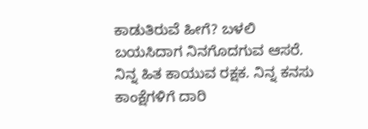ಕಾಡುತಿರುವೆ ಹೀಗೆ? ಬಳಲಿ ಬಯಸಿದಾಗ ನಿನಗೊದಗುವ ಆಸರೆ. ನಿನ್ನ ಹಿತ ಕಾಯುವ ರಕ್ಷಕ. ನಿನ್ನ ಕನಸು ಕಾಂಕ್ಷೆಗಳಿಗೆ ದಾರಿ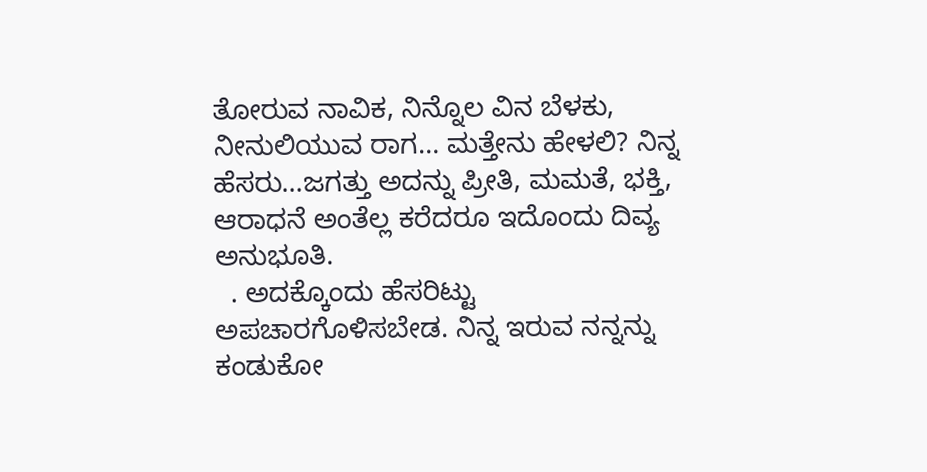ತೋರುವ ನಾವಿಕ, ನಿನ್ನೊಲ ವಿನ ಬೆಳಕು, ನೀನುಲಿಯುವ ರಾಗ… ಮತ್ತೇನು ಹೇಳಲಿ? ನಿನ್ನ ಹೆಸರು…ಜಗತ್ತು ಅದನ್ನು ಪ್ರೀತಿ, ಮಮತೆ, ಭಕ್ತಿ, ಆರಾಧನೆ ಅಂತೆಲ್ಲ ಕರೆದರೂ ಇದೊಂದು ದಿವ್ಯ ಅನುಭೂತಿ.
  . ಅದಕ್ಕೊಂದು ಹೆಸರಿಟ್ಟು ಅಪಚಾರಗೊಳಿಸಬೇಡ. ನಿನ್ನ ಇರುವ ನನ್ನನ್ನು ಕಂಡುಕೋ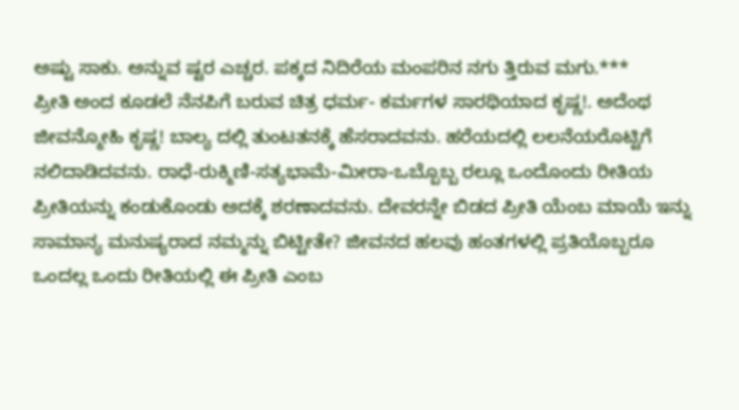ಅಷ್ಟು ಸಾಕು. ಅನ್ನುವ ಷ್ಟರ ಎಚ್ಚರ. ಪಕ್ಕದ ನಿದಿರೆಯ ಮಂಪರಿನ ನಗು ತ್ತಿರುವ ಮಗು.***
ಪ್ರೀತಿ ಅಂದ ಕೂಡಲೆ ನೆನಪಿಗೆ ಬರುವ ಚಿತ್ರ ಧರ್ಮ- ಕರ್ಮಗಳ ಸಾರಥಿಯಾದ ಕೃಷ್ಣ!. ಅದೆಂಥ ಜೀವನ್ಮೋಹಿ ಕೃಷ್ಣ! ಬಾಲ್ಯ ದಲ್ಲಿ ತುಂಟತನಕ್ಕೆ ಹೆಸರಾದವನು. ಹರೆಯದಲ್ಲಿ ಲಲನೆಯರೊಟ್ಟಿಗೆ ನಲಿದಾಡಿದವನು. ರಾಧೆ-ರುಕ್ಮಿಣಿ-ಸತ್ಯಭಾಮೆ-ಮೀರಾ-ಒಬ್ಬೊಬ್ಬ ರಲ್ಲೂ ಒಂದೊಂದು ರೀತಿಯ ಪ್ರೀತಿಯನ್ನು ಕಂಡುಕೊಂಡು ಅದಕ್ಕೆ ಶರಣಾದವನು. ದೇವರನ್ನೇ ಬಿಡದ ಪ್ರೀತಿ ಯೆಂಬ ಮಾಯೆ ಇನ್ನು ಸಾಮಾನ್ಯ ಮನುಷ್ಯರಾದ ನಮ್ಮನ್ನು ಬಿಟ್ಟೀತೇ? ಜೀವನದ ಹಲವು ಹಂತಗಳಲ್ಲಿ ಪ್ರತಿಯೊಬ್ಬರೂ ಒಂದಲ್ಲ ಒಂದು ರೀತಿಯಲ್ಲಿ ಈ ಪ್ರೀತಿ ಎಂಬ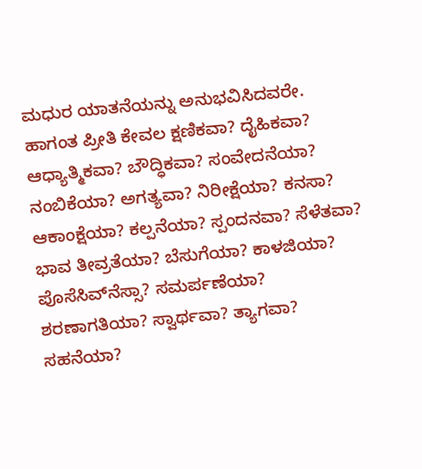ಮಧುರ ಯಾತನೆಯನ್ನು ಅನುಭವಿಸಿದವರೇ.
ಹಾಗಂತ ಪ್ರೀತಿ ಕೇವಲ ಕ್ಷಣಿಕವಾ? ದೈಹಿಕವಾ? ಆಧ್ಯಾತ್ಮಿಕವಾ? ಬೌದ್ಧಿಕವಾ? ಸಂವೇದನೆಯಾ? ನಂಬಿಕೆಯಾ? ಅಗತ್ಯವಾ? ನಿರೀಕ್ಷೆಯಾ? ಕನಸಾ? ಆಕಾಂಕ್ಷೆಯಾ? ಕಲ್ಪನೆಯಾ? ಸ್ಪಂದನವಾ? ಸೆಳೆತವಾ? ಭಾವ ತೀವ್ರತೆಯಾ? ಬೆಸುಗೆಯಾ? ಕಾಳಜಿಯಾ? ಪೊಸೆಸಿವ್‌ನೆಸ್ಸಾ? ಸಮರ್ಪಣೆಯಾ? ಶರಣಾಗತಿಯಾ? ಸ್ವಾರ್ಥವಾ? ತ್ಯಾಗವಾ? ಸಹನೆಯಾ?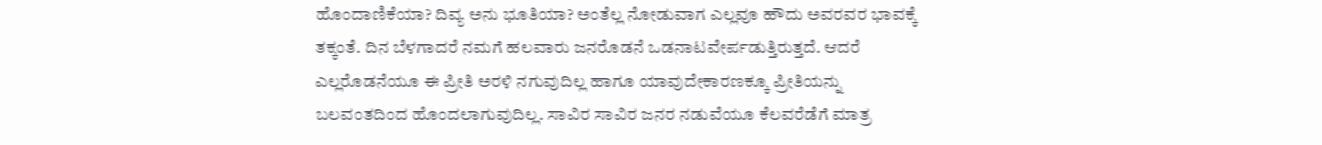ಹೊಂದಾಣಿಕೆಯಾ? ದಿವ್ಯ ಅನು ಭೂತಿಯಾ? ಅಂತೆಲ್ಲ ನೋಡುವಾಗ ಎಲ್ಲವೂ ಹೌದು ಅವರವರ ಭಾವಕ್ಕೆ ತಕ್ಕಂತೆ. ದಿನ ಬೆಳಗಾದರೆ ನಮಗೆ ಹಲವಾರು ಜನರೊಡನೆ ಒಡನಾಟವೇರ್ಪಡುತ್ತಿರುತ್ತದೆ. ಆದರೆ ಎಲ್ಲರೊಡನೆಯೂ ಈ ಪ್ರೀತಿ ಅರಳಿ ನಗುವುದಿಲ್ಲ ಹಾಗೂ ಯಾವುದೇಕಾರಣಕ್ಕೂ ಪ್ರೀತಿಯನ್ನು ಬಲವಂತದಿಂದ ಹೊಂದಲಾಗುವುದಿಲ್ಲ. ಸಾವಿರ ಸಾವಿರ ಜನರ ನಡುವೆಯೂ ಕೆಲವರೆಡೆಗೆ ಮಾತ್ರ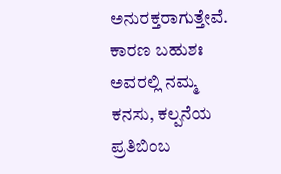ಅನುರಕ್ತರಾಗುತ್ತೇವೆ. ಕಾರಣ ಬಹುಶಃ ಅವರಲ್ಲಿ ನಮ್ಮ ಕನಸು, ಕಲ್ಪನೆಯ ಪ್ರತಿಬಿಂಬ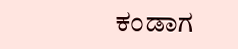ಕಂಡಾಗ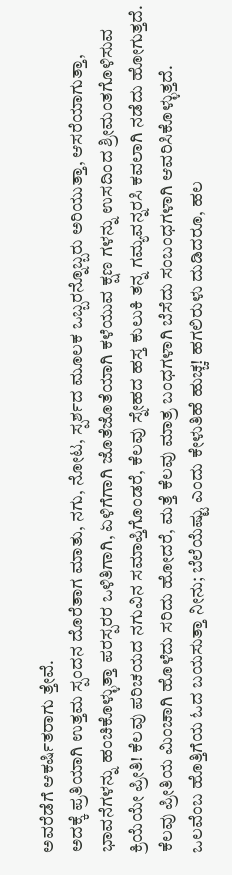ಅವರೆಡೆಗೆ ಆಕರ್ಷಿತರಾಗು ತ್ತೇವೆ.
ಅದಕ್ಕೆ ಪ್ರತಿಯಾಗಿ ಉತ್ತಮ ಸ್ಪಂದನ ದೊರೆತಾಗ ಮಾತು, ನಗು, ನೋಟ, ಸ್ಪರ್ಶದ ಮೂಲಕ ಒಬ್ಬರನ್ನೊಬ್ಬರು ಅರಿಯುತ್ತಾ, ಆಸರೆಯಾಗುತ್ತಾ, ಭಾವನೆಗಳನ್ನು ಹಂಚಿಕೊಳ್ಳುತ್ತಾ ಪರಸ್ಪರರ ಒಳಿತಿಗಾಗಿ, ಏಳಿಗೆಗಾಗಿ ಜೊತೆಜೊತೆಯಾಗಿ ಕಳೆಯುವ ಕ್ಷಣ ಗಳನ್ನು ಉಸದಿಂದ ಶ್ರೀಮಂತಗೊಳಿಸುವ ಕ್ರಿಯೆಯೇ ಪ್ರೀತಿ! ಕೆಲವು ಪರಿಚಯದ ನಗುವಿನ ಸಮಾಪ್ತಿಗೊಂಡರೆ, ಕೆಲವು ಸ್ನೇಹದ ಹಸ್ತ ಕುಲುಕಿ ತನ್ನ ಗಮ್ಯವನ್ನರಸಿ ಕವಲಾಗಿ ನಡೆದು ಹೋಗುತ್ತದೆ. ಕೆಲವು ಪ್ರೀತಿಯ ಮಿಂಚಾಗಿ ಹೊಳೆದು ಸರಿದು ಹೋದರೆ, ಮತ್ತೆ ಕೆಲವು ಮಾತ್ರ ಬಂಧಗಳಾಗಿ ಬೆಸೆದು ಸಂಬಂಧಗಳಾಗಿ ಆವರಿಸಿಕೊಳ್ಳುತ್ತದೆ.
ಒಲವೆಂಬ ಹೊತ್ತಿಗೆಯ ಓದ ಬಯಸುತ್ತಾ ನೀನು; ಬೆಲೆಯೆಷ್ಟು ಎಂದು ಕೇಳುತಿಹೆ ಹುಚ್ಚ! ಹಗಲಿರುಳು ದುಡಿದರೂ, ಹಲ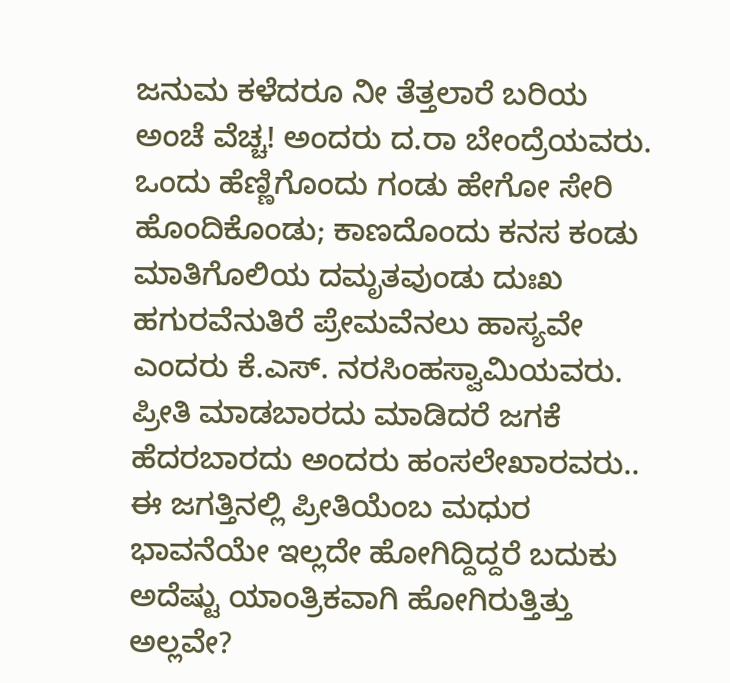ಜನುಮ ಕಳೆದರೂ ನೀ ತೆತ್ತಲಾರೆ ಬರಿಯ ಅಂಚೆ ವೆಚ್ಚ! ಅಂದರು ದ.ರಾ ಬೇಂದ್ರೆಯವರು. ಒಂದು ಹೆಣ್ಣಿಗೊಂದು ಗಂಡು ಹೇಗೋ ಸೇರಿ ಹೊಂದಿಕೊಂಡು; ಕಾಣದೊಂದು ಕನಸ ಕಂಡು ಮಾತಿಗೊಲಿಯ ದಮೃತವುಂಡು ದುಃಖ ಹಗುರವೆನುತಿರೆ ಪ್ರೇಮವೆನಲು ಹಾಸ್ಯವೇ ಎಂದರು ಕೆ.ಎಸ್. ನರಸಿಂಹಸ್ವಾಮಿಯವರು.
ಪ್ರೀತಿ ಮಾಡಬಾರದು ಮಾಡಿದರೆ ಜಗಕೆ ಹೆದರಬಾರದು ಅಂದರು ಹಂಸಲೇಖಾರವರು.. ಈ ಜಗತ್ತಿನಲ್ಲಿ ಪ್ರೀತಿಯೆಂಬ ಮಧುರ ಭಾವನೆಯೇ ಇಲ್ಲದೇ ಹೋಗಿದ್ದಿದ್ದರೆ ಬದುಕು ಅದೆಷ್ಟು ಯಾಂತ್ರಿಕವಾಗಿ ಹೋಗಿರುತ್ತಿತ್ತು ಅಲ್ಲವೇ?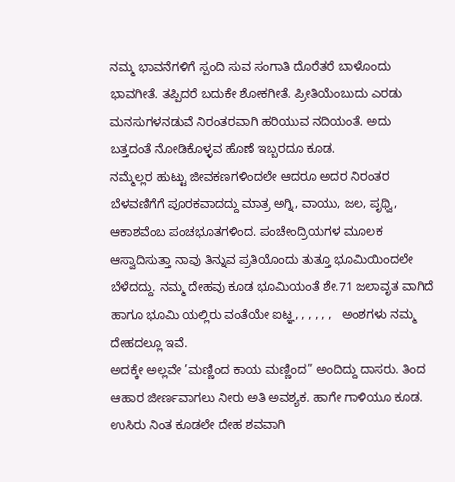ನಮ್ಮ ಭಾವನೆಗಳಿಗೆ ಸ್ಪಂದಿ ಸುವ ಸಂಗಾತಿ ದೊರೆತರೆ ಬಾಳೊಂದು ಭಾವಗೀತೆ. ತಪ್ಪಿದರೆ ಬದುಕೇ ಶೋಕಗೀತೆ. ಪ್ರೀತಿಯೆಂಬುದು ಎರಡು ಮನಸುಗಳನಡುವೆ ನಿರಂತರವಾಗಿ ಹರಿಯುವ ನದಿಯಂತೆ. ಅದು ಬತ್ತದಂತೆ ನೋಡಿಕೊಳ್ಳವ ಹೊಣೆ ಇಬ್ಬರದೂ ಕೂಡ.
ನಮ್ಮೆಲ್ಲರ ಹುಟ್ಟು ಜೀವಕಣಗಳಿಂದಲೇ ಆದರೂ ಅದರ ನಿರಂತರ ಬೆಳವಣಿಗೆಗೆ ಪೂರಕವಾದದ್ದು ಮಾತ್ರ ಅಗ್ನಿ, ವಾಯು, ಜಲ, ಪೃಥ್ವಿ, ಆಕಾಶವೆಂಬ ಪಂಚಭೂತಗಳಿಂದ. ಪಂಚೇಂದ್ರಿಯಗಳ ಮೂಲಕ ಆಸ್ವಾದಿಸುತ್ತಾ ನಾವು ತಿನ್ನುವ ಪ್ರತಿಯೊಂದು ತುತ್ತೂ ಭೂಮಿಯಿಂದಲೇ ಬೆಳೆದದ್ದು. ನಮ್ಮ ದೇಹವು ಕೂಡ ಭೂಮಿಯಂತೆ ಶೇ.71 ಜಲಾವೃತ ವಾಗಿದೆ ಹಾಗೂ ಭೂಮಿ ಯಲ್ಲಿರು ವಂತೆಯೇ ಐಟ್ಞ, , , , , ,   ಅಂಶಗಳು ನಮ್ಮ ದೇಹದಲ್ಲೂ ಇವೆ.
ಅದಕ್ಕೇ ಅಲ್ಲವೇ ’ಮಣ್ಣಿಂದ ಕಾಯ ಮಣ್ಣಿಂದ” ಅಂದಿದ್ದು ದಾಸರು. ತಿಂದ ಆಹಾರ ಜೀರ್ಣವಾಗಲು ನೀರು ಅತಿ ಅವಶ್ಯಕ. ಹಾಗೇ ಗಾಳಿಯೂ ಕೂಡ. ಉಸಿರು ನಿಂತ ಕೂಡಲೇ ದೇಹ ಶವವಾಗಿ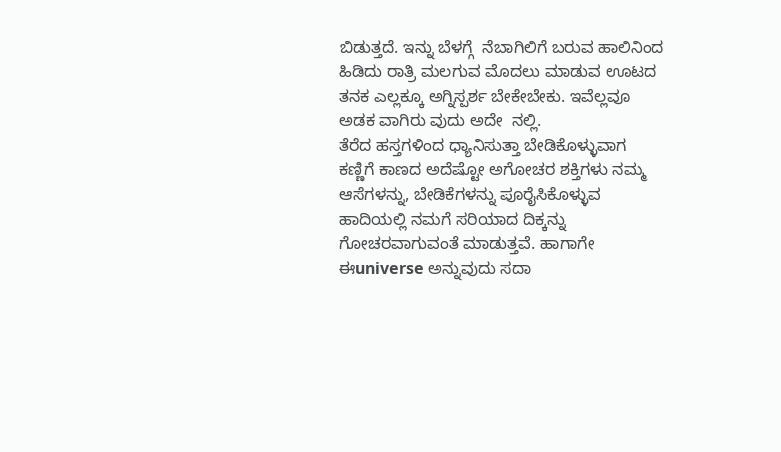ಬಿಡುತ್ತದೆ. ಇನ್ನು ಬೆಳಗ್ಗೆ  ನೆಬಾಗಿಲಿಗೆ ಬರುವ ಹಾಲಿನಿಂದ ಹಿಡಿದು ರಾತ್ರಿ ಮಲಗುವ ಮೊದಲು ಮಾಡುವ ಊಟದ ತನಕ ಎಲ್ಲಕ್ಕೂ ಅಗ್ನಿಸ್ಪರ್ಶ ಬೇಕೇಬೇಕು. ಇವೆಲ್ಲವೂ ಅಡಕ ವಾಗಿರು ವುದು ಅದೇ  ನಲ್ಲಿ.
ತೆರೆದ ಹಸ್ತಗಳಿಂದ ಧ್ಯಾನಿಸುತ್ತಾ ಬೇಡಿಕೊಳ್ಳುವಾಗ ಕಣ್ಣಿಗೆ ಕಾಣದ ಅದೆಷ್ಟೋ ಅಗೋಚರ ಶಕ್ತಿಗಳು ನಮ್ಮ ಆಸೆಗಳನ್ನು, ಬೇಡಿಕೆಗಳನ್ನು ಪೂರೈಸಿಕೊಳ್ಳುವ ಹಾದಿಯಲ್ಲಿ ನಮಗೆ ಸರಿಯಾದ ದಿಕ್ಕನ್ನು ಗೋಚರವಾಗುವಂತೆ ಮಾಡುತ್ತವೆ. ಹಾಗಾಗೇ ಈuniverse ಅನ್ನುವುದು ಸದಾ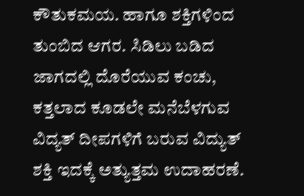ಕೌತುಕಮಯ. ಹಾಗೂ ಶಕ್ತಿಗಳಿಂದ ತುಂಬಿದ ಆಗರ. ಸಿಡಿಲು ಬಡಿದ ಜಾಗದಲ್ಲಿ ದೊರೆಯುವ ಕಂಚು, ಕತ್ತಲಾದ ಕೂಡಲೇ ಮನೆಬೆಳಗುವ ವಿದ್ಯತ್ ದೀಪಗಳಿಗೆ ಬರುವ ವಿದ್ಯುತ್ ಶಕ್ತಿ ಇದಕ್ಕೆ ಅತ್ಯುತ್ತಮ ಉದಾಹರಣೆ.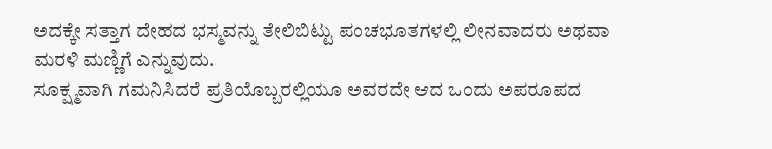ಅದಕ್ಕೇ ಸತ್ತಾಗ ದೇಹದ ಭಸ್ಮವನ್ನು ತೇಲಿಬಿಟ್ಟು ಪಂಚಭೂತಗಳಲ್ಲಿ ಲೀನವಾದರು ಅಥವಾ ಮರಳಿ ಮಣ್ಣಿಗೆ ಎನ್ನುವುದು.
ಸೂಕ್ಷ್ಮವಾಗಿ ಗಮನಿಸಿದರೆ ಪ್ರತಿಯೊಬ್ಬರಲ್ಲಿಯೂ ಅವರದೇ ಆದ ಒಂದು ಅಪರೂಪದ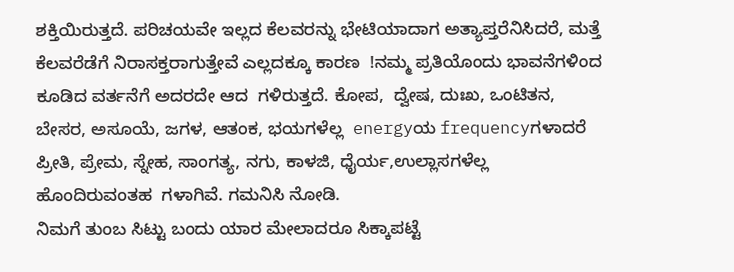ಶಕ್ತಿಯಿರುತ್ತದೆ. ಪರಿಚಯವೇ ಇಲ್ಲದ ಕೆಲವರನ್ನು ಭೇಟಿಯಾದಾಗ ಅತ್ಯಾಪ್ತರೆನಿಸಿದರೆ, ಮತ್ತೆ ಕೆಲವರೆಡೆಗೆ ನಿರಾಸಕ್ತರಾಗುತ್ತೇವೆ ಎಲ್ಲದಕ್ಕೂ ಕಾರಣ  !ನಮ್ಮ ಪ್ರತಿಯೊಂದು ಭಾವನೆಗಳಿಂದ ಕೂಡಿದ ವರ್ತನೆಗೆ ಅದರದೇ ಆದ  ಗಳಿರುತ್ತದೆ. ಕೋಪ,  ದ್ವೇಷ, ದುಃಖ, ಒಂಟಿತನ, ಬೇಸರ, ಅಸೂಯೆ, ಜಗಳ, ಆತಂಕ, ಭಯಗಳೆಲ್ಲ  energyಯ frequencyಗಳಾದರೆ ಪ್ರೀತಿ, ಪ್ರೇಮ, ಸ್ನೇಹ, ಸಾಂಗತ್ಯ, ನಗು, ಕಾಳಜಿ, ಧೈರ್ಯ,ಉಲ್ಲಾಸಗಳೆಲ್ಲ   ಹೊಂದಿರುವಂತಹ  ಗಳಾಗಿವೆ. ಗಮನಿಸಿ ನೋಡಿ.
ನಿಮಗೆ ತುಂಬ ಸಿಟ್ಟು ಬಂದು ಯಾರ ಮೇಲಾದರೂ ಸಿಕ್ಕಾಪಟ್ಟೆ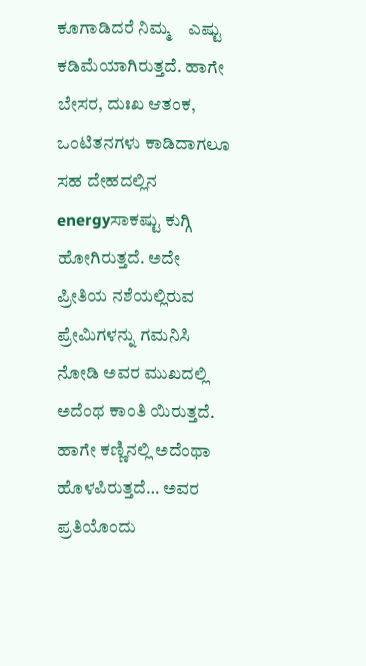ಕೂಗಾಡಿದರೆ ನಿಮ್ಮ    ಎಷ್ಟು ಕಡಿಮೆಯಾಗಿರುತ್ತದೆ. ಹಾಗೇ ಬೇಸರ, ದುಃಖ ಆತಂಕ, ಒಂಟಿತನಗಳು ಕಾಡಿದಾಗಲೂ ಸಹ ದೇಹದಲ್ಲಿನ energyಸಾಕಷ್ಟು ಕುಗ್ಗಿ ಹೋಗಿರುತ್ತದೆ. ಅದೇ ಪ್ರೀತಿಯ ನಶೆಯಲ್ಲಿರುವ ಪ್ರೇಮಿಗಳನ್ನು ಗಮನಿಸಿ ನೋಡಿ ಅವರ ಮುಖದಲ್ಲಿ ಅದೆಂಥ ಕಾಂತಿ ಯಿರುತ್ತದೆ. ಹಾಗೇ ಕಣ್ಣಿನಲ್ಲಿ ಅದೆಂಥಾ ಹೊಳಪಿರುತ್ತದೆ… ಅವರ ಪ್ರತಿಯೊಂದು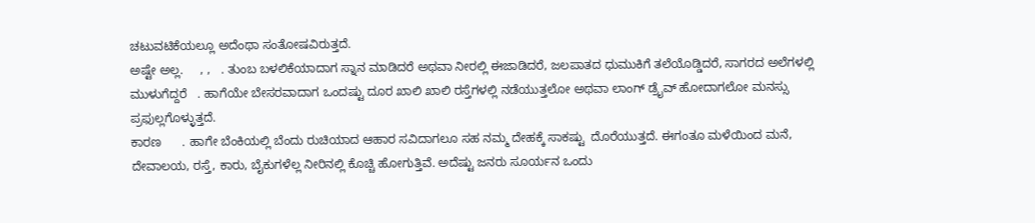ಚಟುವಟಿಕೆಯಲ್ಲೂ ಅದೆಂಥಾ ಸಂತೋಷವಿರುತ್ತದೆ.
ಅಷ್ಟೇ ಅಲ್ಲ.     , ,   . ತುಂಬ ಬಳಲಿಕೆಯಾದಾಗ ಸ್ನಾನ ಮಾಡಿದರೆ ಅಥವಾ ನೀರಲ್ಲಿ ಈಜಾಡಿದರೆ, ಜಲಪಾತದ ಧುಮುಕಿಗೆ ತಲೆಯೊಡ್ಡಿದರೆ, ಸಾಗರದ ಅಲೆಗಳಲ್ಲಿ ಮುಳುಗೆದ್ದರೆ   . ಹಾಗೆಯೇ ಬೇಸರವಾದಾಗ ಒಂದಷ್ಟು ದೂರ ಖಾಲಿ ಖಾಲಿ ರಸ್ತೆಗಳಲ್ಲಿ ನಡೆಯುತ್ತಲೋ ಅಥವಾ ಲಾಂಗ್ ಡ್ರೈವ್ ಹೋದಾಗಲೋ ಮನಸ್ಸು ಪ್ರಫುಲ್ಲಗೊಳ್ಳುತ್ತದೆ.
ಕಾರಣ      . ಹಾಗೇ ಬೆಂಕಿಯಲ್ಲಿ ಬೆಂದು ರುಚಿಯಾದ ಆಹಾರ ಸವಿದಾಗಲೂ ಸಹ ನಮ್ಮ ದೇಹಕ್ಕೆ ಸಾಕಷ್ಟು  ದೊರೆಯುತ್ತದೆ. ಈಗಂತೂ ಮಳೆಯಿಂದ ಮನೆ, ದೇವಾಲಯ, ರಸ್ತೆ, ಕಾರು, ಬೈಕುಗಳೆಲ್ಲ ನೀರಿನಲ್ಲಿ ಕೊಚ್ಚಿ ಹೋಗುತ್ತಿವೆ. ಅದೆಷ್ಟು ಜನರು ಸೂರ್ಯನ ಒಂದು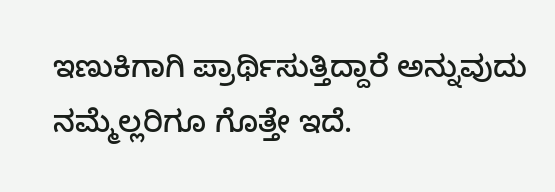ಇಣುಕಿಗಾಗಿ ಪ್ರಾರ್ಥಿಸುತ್ತಿದ್ದಾರೆ ಅನ್ನುವುದು ನಮ್ಮೆಲ್ಲರಿಗೂ ಗೊತ್ತೇ ಇದೆ.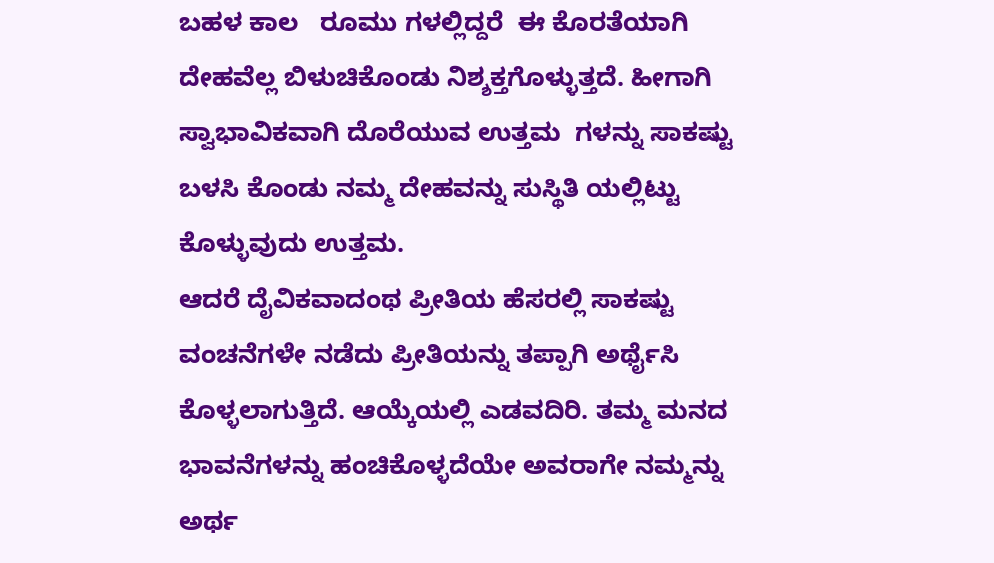ಬಹಳ ಕಾಲ   ರೂಮು ಗಳಲ್ಲಿದ್ದರೆ  ಈ ಕೊರತೆಯಾಗಿ ದೇಹವೆಲ್ಲ ಬಿಳುಚಿಕೊಂಡು ನಿಶ್ಶಕ್ತಗೊಳ್ಳುತ್ತದೆ. ಹೀಗಾಗಿ ಸ್ವಾಭಾವಿಕವಾಗಿ ದೊರೆಯುವ ಉತ್ತಮ  ಗಳನ್ನು ಸಾಕಷ್ಟು ಬಳಸಿ ಕೊಂಡು ನಮ್ಮ ದೇಹವನ್ನು ಸುಸ್ಥಿತಿ ಯಲ್ಲಿಟ್ಟು ಕೊಳ್ಳುವುದು ಉತ್ತಮ.
ಆದರೆ ದೈವಿಕವಾದಂಥ ಪ್ರೀತಿಯ ಹೆಸರಲ್ಲಿ ಸಾಕಷ್ಟು ವಂಚನೆಗಳೇ ನಡೆದು ಪ್ರೀತಿಯನ್ನು ತಪ್ಪಾಗಿ ಅರ್ಥೈಸಿ ಕೊಳ್ಳಲಾಗುತ್ತಿದೆ. ಆಯ್ಕೆಯಲ್ಲಿ ಎಡವದಿರಿ. ತಮ್ಮ ಮನದ ಭಾವನೆಗಳನ್ನು ಹಂಚಿಕೊಳ್ಳದೆಯೇ ಅವರಾಗೇ ನಮ್ಮನ್ನು ಅರ್ಥ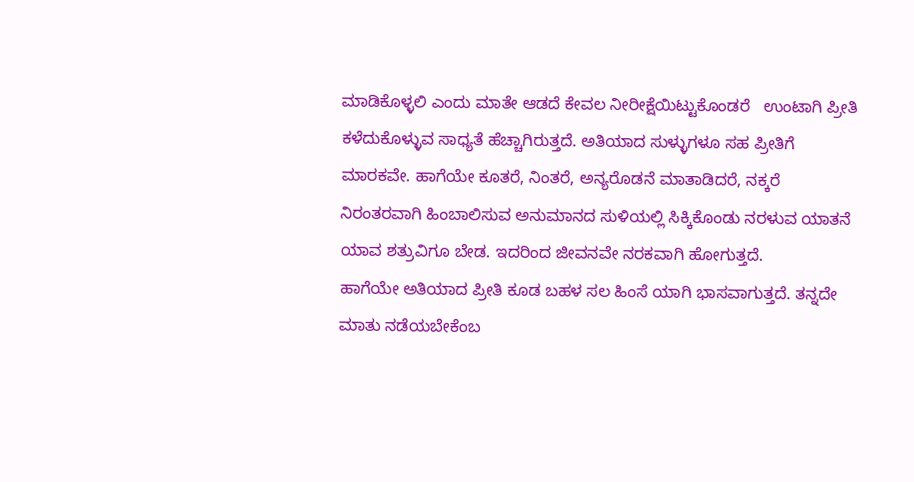ಮಾಡಿಕೊಳ್ಳಲಿ ಎಂದು ಮಾತೇ ಆಡದೆ ಕೇವಲ ನೀರೀಕ್ಷೆಯಿಟ್ಟುಕೊಂಡರೆ   ಉಂಟಾಗಿ ಪ್ರೀತಿ ಕಳೆದುಕೊಳ್ಳುವ ಸಾಧ್ಯತೆ ಹೆಚ್ಚಾಗಿರುತ್ತದೆ. ಅತಿಯಾದ ಸುಳ್ಳುಗಳೂ ಸಹ ಪ್ರೀತಿಗೆ ಮಾರಕವೇ. ಹಾಗೆಯೇ ಕೂತರೆ, ನಿಂತರೆ, ಅನ್ಯರೊಡನೆ ಮಾತಾಡಿದರೆ, ನಕ್ಕರೆ ನಿರಂತರವಾಗಿ ಹಿಂಬಾಲಿಸುವ ಅನುಮಾನದ ಸುಳಿಯಲ್ಲಿ ಸಿಕ್ಕಿಕೊಂಡು ನರಳುವ ಯಾತನೆ ಯಾವ ಶತ್ರುವಿಗೂ ಬೇಡ. ಇದರಿಂದ ಜೀವನವೇ ನರಕವಾಗಿ ಹೋಗುತ್ತದೆ.
ಹಾಗೆಯೇ ಅತಿಯಾದ ಪ್ರೀತಿ ಕೂಡ ಬಹಳ ಸಲ ಹಿಂಸೆ ಯಾಗಿ ಭಾಸವಾಗುತ್ತದೆ. ತನ್ನದೇ ಮಾತು ನಡೆಯಬೇಕೆಂಬ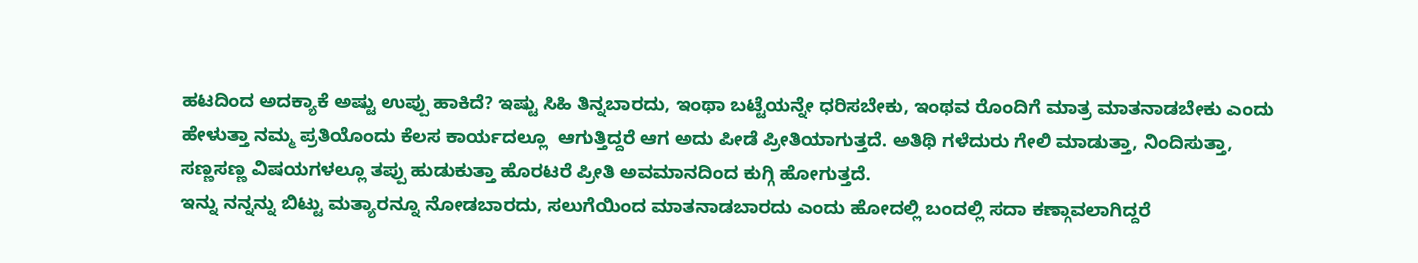ಹಟದಿಂದ ಅದಕ್ಯಾಕೆ ಅಷ್ಟು ಉಪ್ಪು ಹಾಕಿದೆ? ಇಷ್ಟು ಸಿಹಿ ತಿನ್ನಬಾರದು, ಇಂಥಾ ಬಟ್ಟೆಯನ್ನೇ ಧರಿಸಬೇಕು, ಇಂಥವ ರೊಂದಿಗೆ ಮಾತ್ರ ಮಾತನಾಡಬೇಕು ಎಂದು ಹೇಳುತ್ತಾ ನಮ್ಮ ಪ್ರತಿಯೊಂದು ಕೆಲಸ ಕಾರ್ಯದಲ್ಲೂ  ಆಗುತ್ತಿದ್ದರೆ ಆಗ ಅದು ಪೀಡೆ ಪ್ರೀತಿಯಾಗುತ್ತದೆ. ಅತಿಥಿ ಗಳೆದುರು ಗೇಲಿ ಮಾಡುತ್ತಾ, ನಿಂದಿಸುತ್ತಾ, ಸಣ್ಣಸಣ್ಣ ವಿಷಯಗಳಲ್ಲೂ ತಪ್ಪು ಹುಡುಕುತ್ತಾ ಹೊರಟರೆ ಪ್ರೀತಿ ಅವಮಾನದಿಂದ ಕುಗ್ಗಿ ಹೋಗುತ್ತದೆ.
ಇನ್ನು ನನ್ನನ್ನು ಬಿಟ್ಟು ಮತ್ಯಾರನ್ನೂ ನೋಡಬಾರದು, ಸಲುಗೆಯಿಂದ ಮಾತನಾಡಬಾರದು ಎಂದು ಹೋದಲ್ಲಿ ಬಂದಲ್ಲಿ ಸದಾ ಕಣ್ಗಾವಲಾಗಿದ್ದರೆ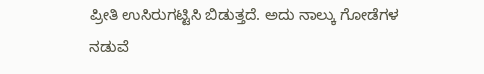ಪ್ರೀತಿ ಉಸಿರುಗಟ್ಟಿಸಿ ಬಿಡುತ್ತದೆ. ಅದು ನಾಲ್ಕು ಗೋಡೆಗಳ ನಡುವೆ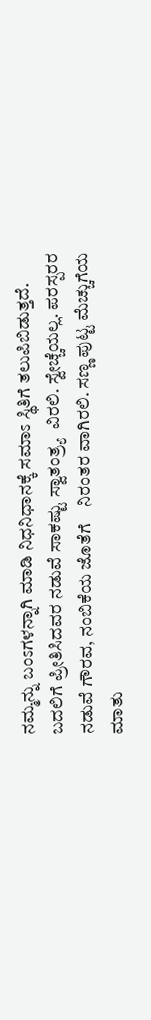ನಮ್ಮನ್ನು ಬಂಽಗಳನ್ನಾಗಿ ಮಾಡಿ ನಿಧನಿಧಾನಕ್ಕೆ ಸಮಾಽ ಸ್ಥಿತಿಗೆ ತಲುಪಿಬಿಡುತ್ತದೆ. ಬದಲಿಗೆ ಪ್ರೀತಿಸಿದವರ ನಡುವೆ ಸಾಕಷ್ಟು ಸ್ವಾತಂತ್ರ್ಯ  ವಿರಲಿ. ಸ್ವೇಚ್ಚೆಯಲ್ಲ. ಪರಸ್ಪರರ ನಡುವೆ ಗೌರವ, ನಂಬಿಕೆಯ ಜೊತೆಗೆ    ನಿರಂತರ ವಾಗಿರಲಿ. ಸಣ್ಣ ಪುಟ್ಟ ಮೆಚ್ಚುಗೆಯ ಮಾತು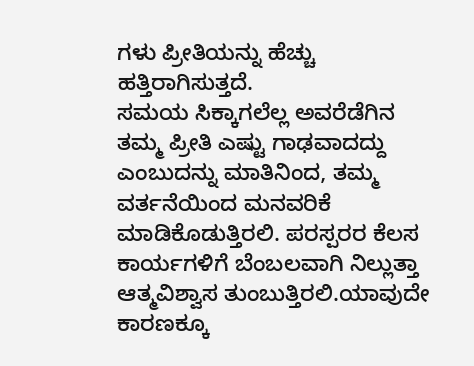ಗಳು ಪ್ರೀತಿಯನ್ನು ಹೆಚ್ಚು ಹತ್ತಿರಾಗಿಸುತ್ತದೆ.
ಸಮಯ ಸಿಕ್ಕಾಗಲೆಲ್ಲ ಅವರೆಡೆಗಿನ ತಮ್ಮ ಪ್ರೀತಿ ಎಷ್ಟು ಗಾಢವಾದದ್ದು ಎಂಬುದನ್ನು ಮಾತಿನಿಂದ, ತಮ್ಮ ವರ್ತನೆಯಿಂದ ಮನವರಿಕೆ ಮಾಡಿಕೊಡುತ್ತಿರಲಿ. ಪರಸ್ಪರರ ಕೆಲಸ ಕಾರ್ಯಗಳಿಗೆ ಬೆಂಬಲವಾಗಿ ನಿಲ್ಲುತ್ತಾ ಆತ್ಮವಿಶ್ವಾಸ ತುಂಬುತ್ತಿರಲಿ.ಯಾವುದೇ ಕಾರಣಕ್ಕೂ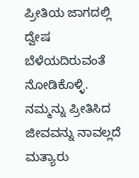ಪ್ರೀತಿಯ ಜಾಗದಲ್ಲಿ ದ್ವೇಷ ಬೆಳೆಯದಿರುವಂತೆ ನೋಡಿಕೊಳ್ಳಿ. ನಮ್ಮನ್ನು ಪ್ರೀತಿಸಿದ ಜೀವವನ್ನು ನಾವಲ್ಲದೆ ಮತ್ಯಾರು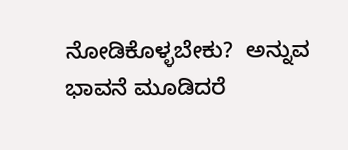ನೋಡಿಕೊಳ್ಳಬೇಕು?  ಅನ್ನುವ ಭಾವನೆ ಮೂಡಿದರೆ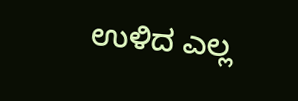ಉಳಿದ ಎಲ್ಲ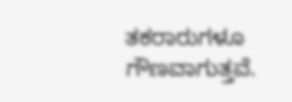ತಕರಾರುಗಳೂ ಗೌಣವಾಗುತ್ತವೆ.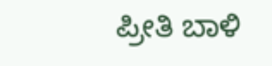ಪ್ರೀತಿ ಬಾಳಿ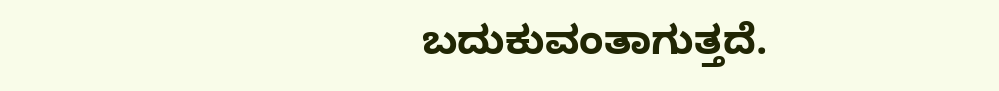ಬದುಕುವಂತಾಗುತ್ತದೆ.